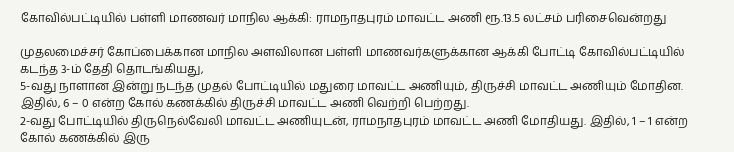கோவில்பட்டியில் பள்ளி மாணவர் மாநில ஆக்கி: ராமநாதபுரம் மாவட்ட அணி ரூ.13.5 லட்சம் பரிசைவென்றது

முதலமைச்சர் கோப்பைக்கான மாநில அளவிலான பள்ளி மாணவர்களுக்கான ஆக்கி போட்டி கோவில்பட்டியில் கடந்த 3-ம் தேதி தொடங்கியது,
5-வது நாளான இன்று நடந்த முதல் போட்டியில் மதுரை மாவட்ட அணியும், திருச்சி மாவட்ட அணியும் மோதின. இதில், 6 – 0 என்ற கோல் கணக்கில் திருச்சி மாவட்ட அணி வெற்றி பெற்றது.
2-வது போட்டியில் திருநெல்வேலி மாவட்ட அணியுடன், ராமநாதபுரம் மாவட்ட அணி மோதியது. இதில், 1 – 1 என்ற கோல் கணக்கில் இரு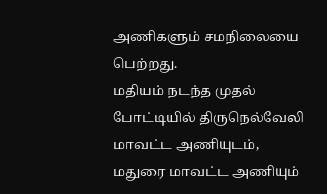அணிகளும் சமநிலையை பெற்றது.
மதியம் நடந்த முதல் போட்டியில் திருநெல்வேலி மாவட்ட அணியுடம், மதுரை மாவட்ட அணியும்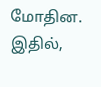மோதின. இதில்,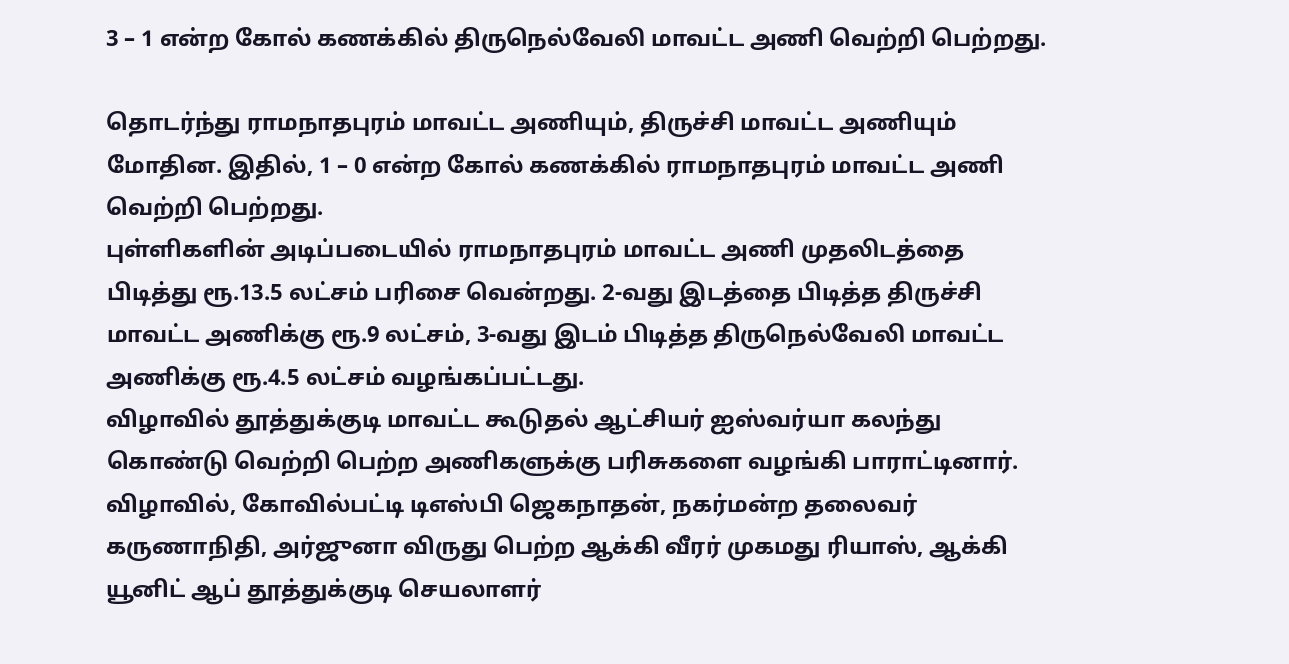3 – 1 என்ற கோல் கணக்கில் திருநெல்வேலி மாவட்ட அணி வெற்றி பெற்றது.

தொடர்ந்து ராமநாதபுரம் மாவட்ட அணியும், திருச்சி மாவட்ட அணியும் மோதின. இதில், 1 – 0 என்ற கோல் கணக்கில் ராமநாதபுரம் மாவட்ட அணி வெற்றி பெற்றது.
புள்ளிகளின் அடிப்படையில் ராமநாதபுரம் மாவட்ட அணி முதலிடத்தை பிடித்து ரூ.13.5 லட்சம் பரிசை வென்றது. 2-வது இடத்தை பிடித்த திருச்சி மாவட்ட அணிக்கு ரூ.9 லட்சம், 3-வது இடம் பிடித்த திருநெல்வேலி மாவட்ட அணிக்கு ரூ.4.5 லட்சம் வழங்கப்பட்டது.
விழாவில் தூத்துக்குடி மாவட்ட கூடுதல் ஆட்சியர் ஐஸ்வர்யா கலந்து கொண்டு வெற்றி பெற்ற அணிகளுக்கு பரிசுகளை வழங்கி பாராட்டினார். விழாவில், கோவில்பட்டி டிஎஸ்பி ஜெகநாதன், நகர்மன்ற தலைவர் கருணாநிதி, அர்ஜுனா விருது பெற்ற ஆக்கி வீரர் முகமது ரியாஸ், ஆக்கி யூனிட் ஆப் தூத்துக்குடி செயலாளர்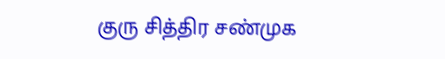குரு சித்திர சண்முக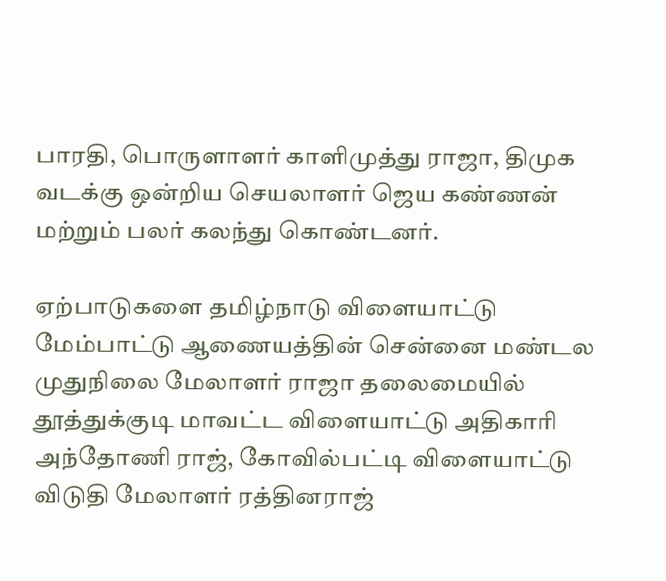பாரதி, பொருளாளர் காளிமுத்து ராஜா, திமுக வடக்கு ஒன்றிய செயலாளர் ஜெய கண்ணன் மற்றும் பலர் கலந்து கொண்டனர்.

ஏற்பாடுகளை தமிழ்நாடு விளையாட்டு மேம்பாட்டு ஆணையத்தின் சென்னை மண்டல முதுநிலை மேலாளர் ராஜா தலைமையில் தூத்துக்குடி மாவட்ட விளையாட்டு அதிகாரி அந்தோணி ராஜ், கோவில்பட்டி விளையாட்டு விடுதி மேலாளர் ரத்தினராஜ்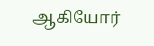ஆகியோர்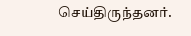செய்திருந்தனர்.